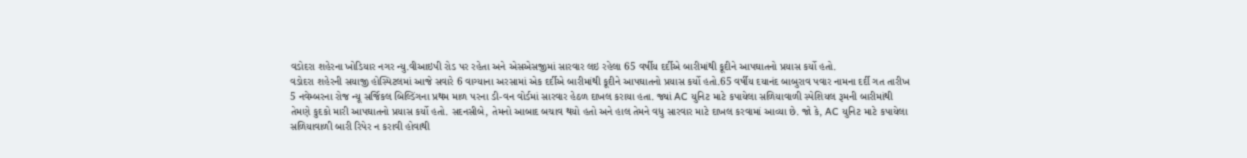વડોદરા શહેરના ખોડિયાર નગર ન્યુ.વીઆઇપી રોડ પર રહેતા અને એસએસજીમાં સારવાર લઇ રહેલા 65 વર્ષીય દર્દીએ બારીમાંથી કૂદીને આપઘાતનો પ્રયાસ કર્યો હતો.
વડોદરા શહેરની સયાજી હોસ્પિટલમાં આજે સવારે 6 વાગ્યાના અરસામાં એક દર્દીએ બારીમાંથી કૂદીને આપઘાતનો પ્રયાસ કર્યો હતો.65 વર્ષીય દયાનંદ બાબુરાવ પવાર નામના દર્દી ગત તારીખ 5 નવેમ્બરના રોજ ન્યૂ સર્જિકલ બિલ્ડિંગના પ્રથમ માળ પરના ડી-વન વોર્ડમાં સારવાર હેઠળ દાખલ કરાયા હતા. જ્યાં AC યુનિટ માટે કપાયેલા સળિયાવાળી સ્પેશિયલ રૂમની બારીમાંથી તેમણે કુદકો મારી આપઘાતનો પ્રયાસ કર્યો હતો. સદનસીબે, તેમનો આબાદ બચાવ થયો હતો અને હાલ તેમને વધુ સારવાર માટે દાખલ કરવામાં આવ્યા છે. જો કે, AC યુનિટ માટે કપાયેલા સળિયાવાળી બારી રિપેર ન કરાવી હોવાથી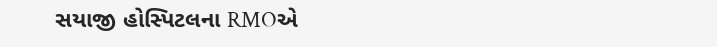સયાજી હોસ્પિટલના RMOએ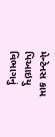મેન્ટેનસ કામ પિઆઇયુ વિભાગનું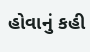હોવાનું કહી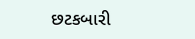છટકબારી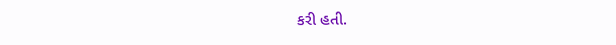કરી હતી.